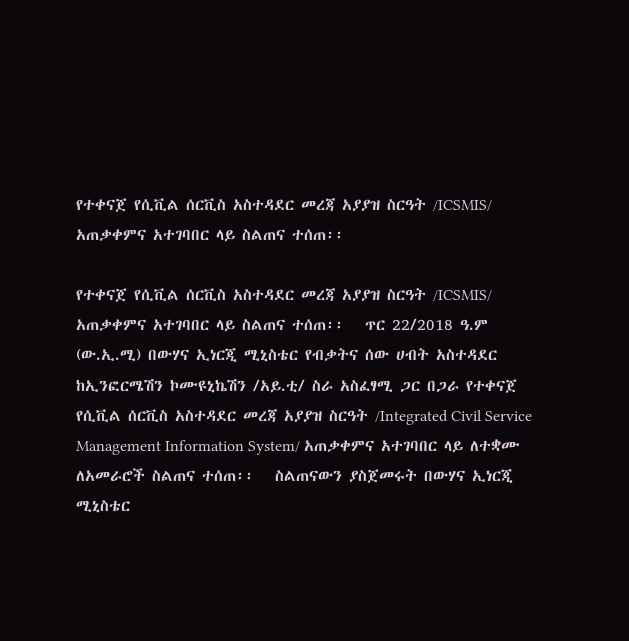የተቀናጀ የሲቪል ሰርቪስ አስተዳደር መረጃ አያያዝ ስርዓት /ICSMIS/ አጠቃቀምና አተገባበር ላይ ስልጠና ተሰጠ፡፡

የተቀናጀ የሲቪል ሰርቪስ አስተዳደር መረጃ አያያዝ ስርዓት /ICSMIS/ አጠቃቀምና አተገባበር ላይ ስልጠና ተሰጠ፡፡   ጥር 22/2018 ዓ.ም (ው.ኢ.ሚ) በውሃና ኢነርጂ ሚኒስቴር የብቃትና ሰው ሀብት አስተዳደር ከኢንፎርሜሽን ኮሙዩኒኬሽን /አይ.ቲ/ ስራ አስፈፃሚ ጋር በጋራ የተቀናጀ የሲቪል ሰርቪስ አስተዳደር መረጃ አያያዝ ስርዓት /Integrated Civil Service Management Information System/ አጠቃቀምና አተገባበር ላይ ለተቋሙ ለአመራሮች ስልጠና ተሰጠ፡፡   ስልጠናውን ያስጀመሩት በውሃና ኢነርጂ ሚኒስቴር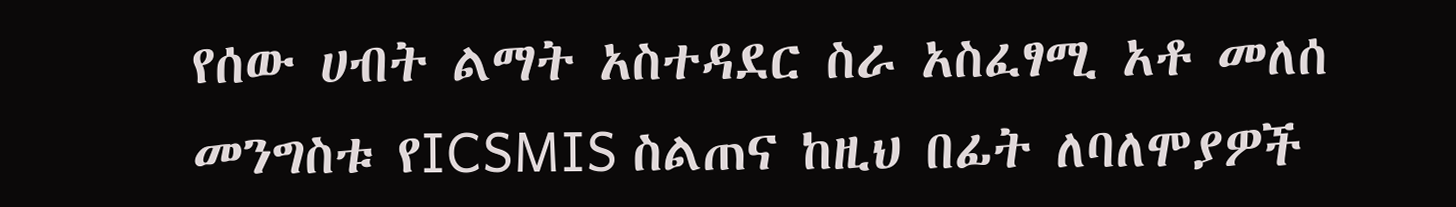የሰው ሀብት ልማት አስተዳደር ስራ አስፈፃሚ አቶ መለሰ መንግስቱ የICSMIS ስልጠና ከዚህ በፊት ለባለሞያዎች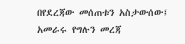በየደረጃው መሰጠቱን አስታውሰው፤ አመራሩ የግሉን መረጃ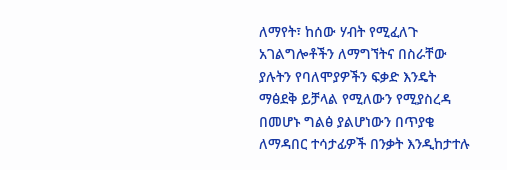ለማየት፣ ከሰው ሃብት የሚፈለጉ አገልግሎቶችን ለማግኘትና በስራቸው ያሉትን የባለሞያዎችን ፍቃድ እንዴት ማፅደቅ ይቻላል የሚለውን የሚያስረዳ በመሆኑ ግልፅ ያልሆነውን በጥያቄ ለማዳበር ተሳታፊዎች በንቃት እንዲከታተሉ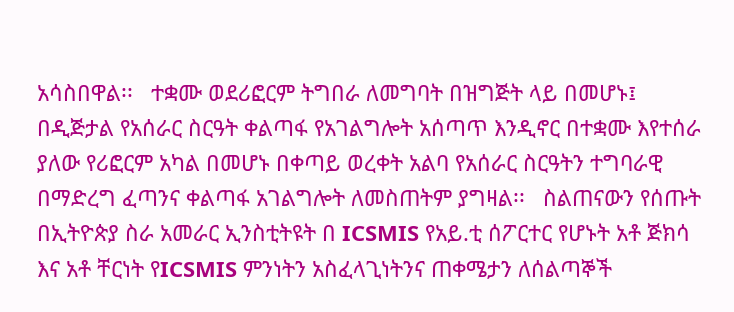አሳስበዋል፡፡   ተቋሙ ወደሪፎርም ትግበራ ለመግባት በዝግጅት ላይ በመሆኑ፤ በዲጅታል የአሰራር ስርዓት ቀልጣፋ የአገልግሎት አሰጣጥ እንዲኖር በተቋሙ እየተሰራ ያለው የሪፎርም አካል በመሆኑ በቀጣይ ወረቀት አልባ የአሰራር ስርዓትን ተግባራዊ በማድረግ ፈጣንና ቀልጣፋ አገልግሎት ለመስጠትም ያግዛል፡፡   ስልጠናውን የሰጡት በኢትዮጵያ ስራ አመራር ኢንስቲትዩት በ ICSMIS የአይ.ቲ ሰፖርተር የሆኑት አቶ ጅክሳ እና አቶ ቸርነት የICSMIS ምንነትን አስፈላጊነትንና ጠቀሜታን ለሰልጣኞች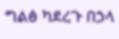ግልፅ ካደረጉ በኃላ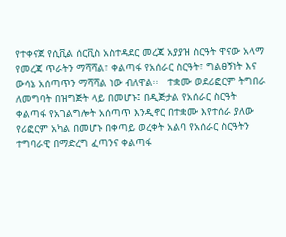የተቀናጀ የሲቪል ሰርቪስ አስተዳደር መረጃ አያያዝ ስርዓት ዋናው አላማ የመረጃ ጥራትን ማሻሻል፣ ቀልጣፋ የአሰራር ስርዓት፣ ግልፀኝነት እና ውሳኔ አሰጣጥን ማሻሻል ነው ብለዋል፡፡   ተቋሙ ወደሪፎርም ትግበራ ለመግባት በዝግጅት ላይ በመሆኑ፤ በዲጅታል የአሰራር ስርዓት ቀልጣፋ የአገልግሎት አሰጣጥ እንዲኖር በተቋሙ እየተሰራ ያለው የሪፎርም አካል በመሆኑ በቀጣይ ወረቀት አልባ የአሰራር ስርዓትን ተግባራዊ በማድረግ ፈጣንና ቀልጣፋ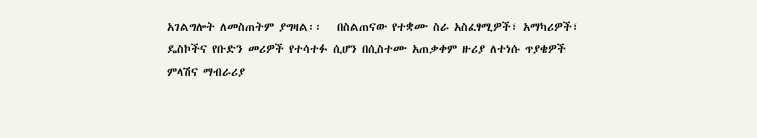አገልግሎት ለመስጠትም ያግዛል፡፡   በስልጠናው የተቋሙ ስራ አስፈፃሚዎች፣ አማካሪዎች፣ ዴስኮችና የቡድን መሪዎች የተሳተፉ ሲሆን በሲስተሙ አጠቃቀም ዙሪያ ለተነሱ ጥያቄዎች ምላሽና ማብራሪያ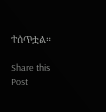ተሰጥቷል።

Share this Post